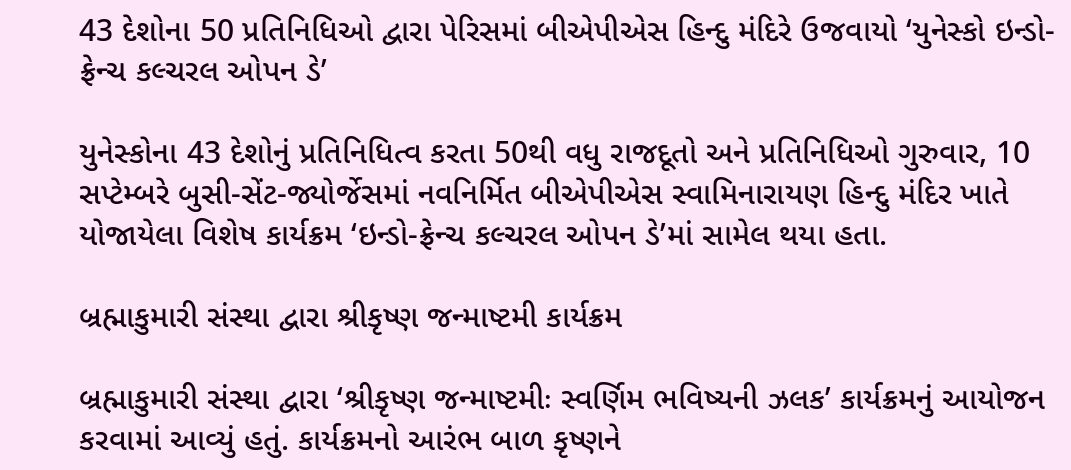43 દેશોના 50 પ્રતિનિધિઓ દ્વારા પેરિસમાં બીએપીએસ હિન્દુ મંદિરે ઉજવાયો ‘યુનેસ્કો ઇન્ડો-ફ્રેન્ચ કલ્ચરલ ઓપન ડે’

યુનેસ્કોના 43 દેશોનું પ્રતિનિધિત્વ કરતા 50થી વધુ રાજદૂતો અને પ્રતિનિધિઓ ગુરુવાર, 10 સપ્ટેમ્બરે બુસી-સેંટ-જ્યોર્જેસમાં નવનિર્મિત બીએપીએસ સ્વામિનારાયણ હિન્દુ મંદિર ખાતે યોજાયેલા વિશેષ કાર્યક્રમ ‘ઇન્ડો-ફ્રેન્ચ કલ્ચરલ ઓપન ડે’માં સામેલ થયા હતા.

બ્રહ્માકુમારી સંસ્થા દ્વારા શ્રીકૃષ્ણ જન્માષ્ટમી કાર્યક્રમ

બ્રહ્માકુમારી સંસ્થા દ્વારા ‘શ્રીકૃષ્ણ જન્માષ્ટમીઃ સ્વર્ણિમ ભવિષ્યની ઝલક’ કાર્યક્રમનું આયોજન કરવામાં આવ્યું હતું. કાર્યક્રમનો આરંભ બાળ કૃષ્ણને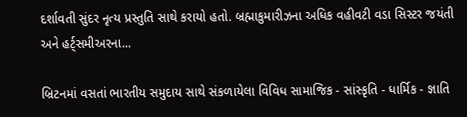દર્શાવતી સુંદર નૃત્ય પ્રસ્તુતિ સાથે કરાયો હતો. બ્રહ્માકુમારીઝના અધિક વહીવટી વડા સિસ્ટર જયંતી અને હર્ટ્સમીઅરના...

બ્રિટનમાં વસતાં ભારતીય સમુદાય સાથે સંકળાયેલા વિવિધ સામાજિક - સાંસ્કૃતિ - ધાર્મિક - જ્ઞાતિ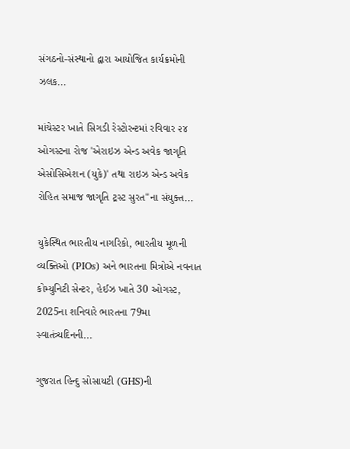સંગઠનો-સંસ્થાનો દ્વારા આયોજિત કાર્યક્રમોની ઝલક...

માંચેસ્ટર ખાતે સિગડી રેસ્ટોરન્ટમાં રવિવાર ૨૪ ઓગસ્ટના રોજ 'એરાઇઝ એન્ડ અવેક જાગૃતિ એસોસિએશન (યુકે)' તથા રાઇઝ એન્ડ અવેક રોહિત સમાજ જાગૃતિ ટ્રસ્ટ સુરત"ના સંયુક્ત...

યુકેસ્થિત ભારતીય નાગરિકો, ભારતીય મૂળની વ્યક્તિઓ (PIOs) અને ભારતના મિત્રોએ નવનાત કોમ્યુનિટી સેન્ટર, હેઈઝ ખાતે 30 ઓગસ્ટ, 2025ના શનિવારે ભારતના 79મા સ્વાતંત્ર્યદિનની...

ગુજરાત હિન્દુ સોસાયટી (GHS)ની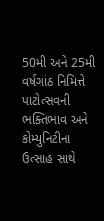50મી અને 25મી વર્ષગાંઠ નિમિત્તે પાટોત્સવની ભક્તિભાવ અને કોમ્યુનિટીના ઉત્સાહ સાથે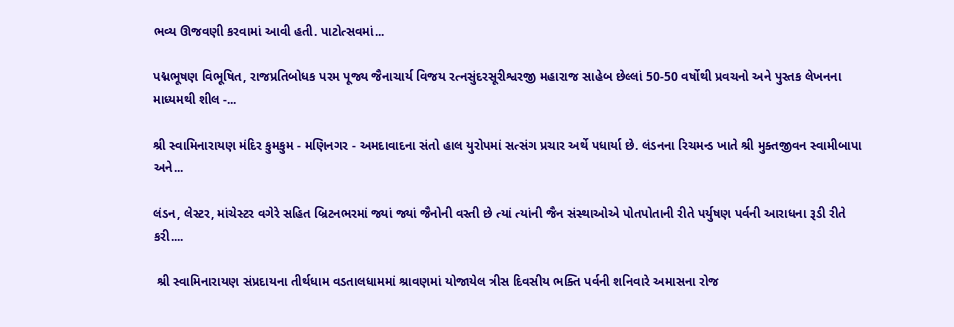ભવ્ય ઊજવણી કરવામાં આવી હતી. પાટોત્સવમાં...

પદ્મભૂષણ વિભૂષિત, રાજપ્રતિબોધક પરમ પૂજ્ય જૈનાચાર્ય વિજય રત્નસુંદરસૂરીશ્વરજી મહારાજ સાહેબ છેલ્લાં 50-50 વર્ષોથી પ્રવચનો અને પુસ્તક લેખનના માધ્યમથી શીલ -...

શ્રી સ્વામિનારાયણ મંદિર કુમકુમ - મણિનગર - અમદાવાદના સંતો હાલ યુરોપમાં સત્સંગ પ્રચાર અર્થે પધાર્યા છે. લંડનના રિચમન્ડ ખાતે શ્રી મુક્તજીવન સ્વામીબાપા અને...

લંડન, લેસ્ટર, માંચેસ્ટર વગેરે સહિત બ્રિટનભરમાં જ્યાં જ્યાં જૈનોની વસ્તી છે ત્યાં ત્યાંની જૈન સંસ્થાઓએ પોતપોતાની રીતે પર્યુષણ પર્વની આરાધના રૂડી રીતે કરી....

 શ્રી સ્વામિનારાયણ સંપ્રદાયના તીર્થધામ વડતાલધામમાં શ્રાવણમાં યોજાયેલ ત્રીસ દિવસીય ભક્તિ પર્વની શનિવારે અમાસના રોજ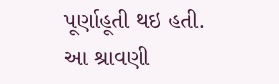પૂર્ણાહૂતી થઇ હતી. આ શ્રાવણી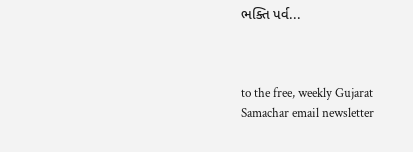ભક્તિ પર્વ...



to the free, weekly Gujarat Samachar email newsletter